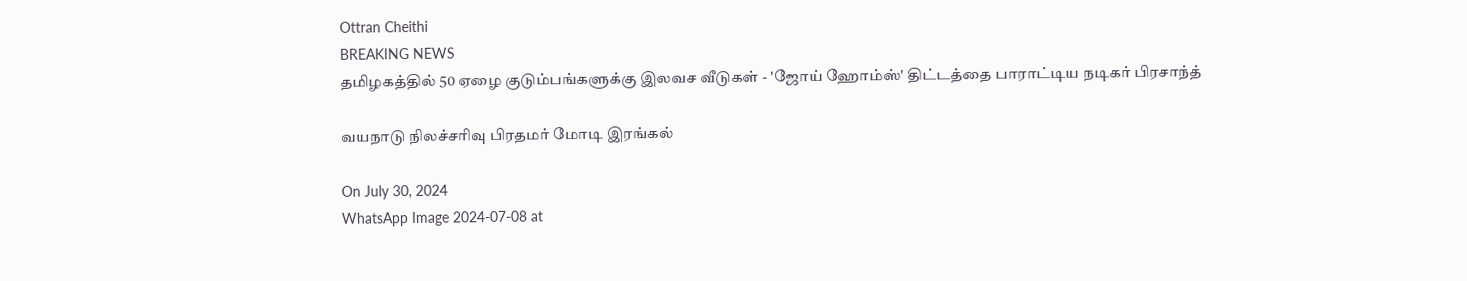Ottran Cheithi
BREAKING NEWS
தமிழகத்தில் 50 ஏழை குடும்பங்களுக்கு இலவச வீடுகள் - 'ஜோய் ஹோம்ஸ்' திட்டத்தை பாராட்டிய நடிகர் பிரசாந்த்

வயநாடு நிலச்சரிவு பிரதமர் மோடி இரங்கல்

On July 30, 2024
WhatsApp Image 2024-07-08 at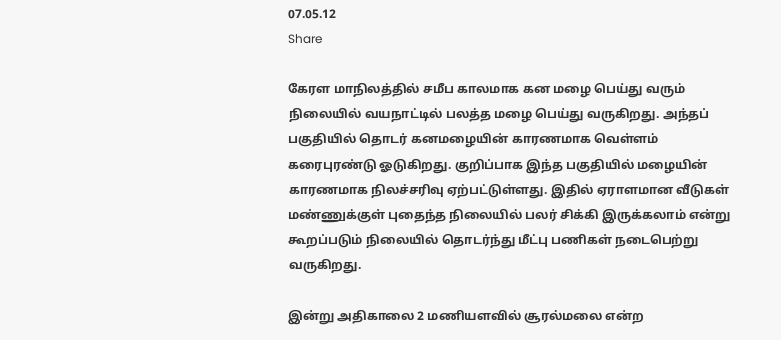07.05.12
Share

கேரள மாநிலத்தில் சமீப காலமாக கன மழை பெய்து வரும் நிலையில் வயநாட்டில் பலத்த மழை பெய்து வருகிறது. அந்தப் பகுதியில் தொடர் கனமழையின் காரணமாக வெள்ளம் கரைபுரண்டு ஓடுகிறது. குறிப்பாக இந்த பகுதியில் மழையின் காரணமாக நிலச்சரிவு ஏற்பட்டுள்ளது. இதில் ஏராளமான வீடுகள் மண்ணுக்குள் புதைந்த நிலையில் பலர் சிக்கி இருக்கலாம் என்று கூறப்படும் நிலையில் தொடர்ந்து மீட்பு பணிகள் நடைபெற்று வருகிறது.

இன்று அதிகாலை 2 மணியளவில் சூரல்மலை என்ற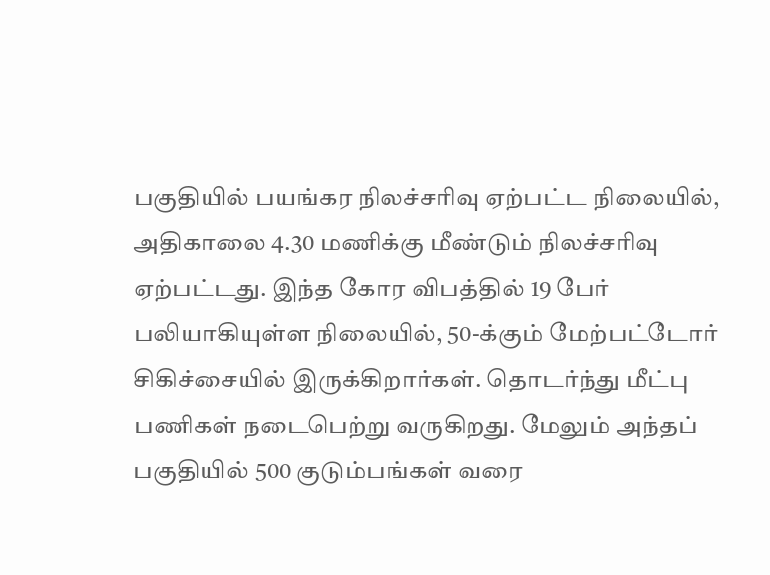பகுதியில் பயங்கர நிலச்சரிவு ஏற்பட்ட நிலையில், அதிகாலை 4.30 மணிக்கு மீண்டும் நிலச்சரிவு ஏற்பட்டது. இந்த கோர விபத்தில் 19 பேர் பலியாகியுள்ள நிலையில், 50-க்கும் மேற்பட்டோர் சிகிச்சையில் இருக்கிறார்கள். தொடர்ந்து மீட்பு பணிகள் நடைபெற்று வருகிறது. மேலும் அந்தப் பகுதியில் 500 குடும்பங்கள் வரை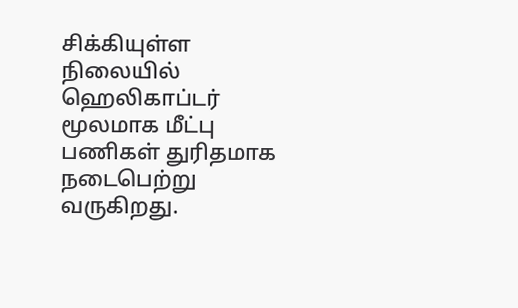சிக்கியுள்ள நிலையில் ஹெலிகாப்டர் மூலமாக மீட்பு பணிகள் துரிதமாக நடைபெற்று வருகிறது.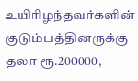உயிரிழந்தவர்களின் குடும்பத்தினருக்கு தலா ரூ.200000,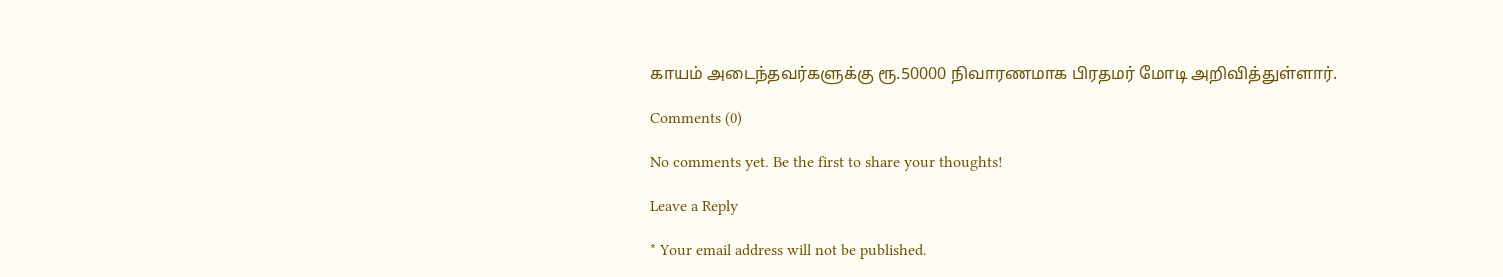காயம் அடைந்தவர்களுக்கு ரூ.50000 நிவாரணமாக பிரதமர் மோடி அறிவித்துள்ளார்.

Comments (0)

No comments yet. Be the first to share your thoughts!

Leave a Reply

* Your email address will not be published.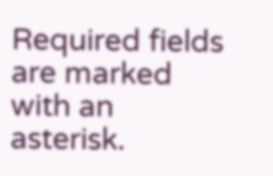Required fields are marked with an asterisk.